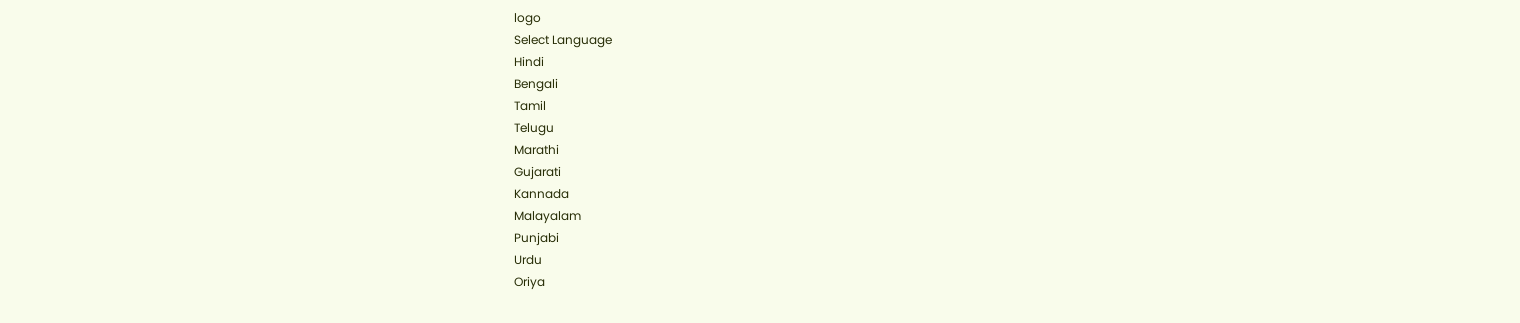logo
Select Language
Hindi
Bengali
Tamil
Telugu
Marathi
Gujarati
Kannada
Malayalam
Punjabi
Urdu
Oriya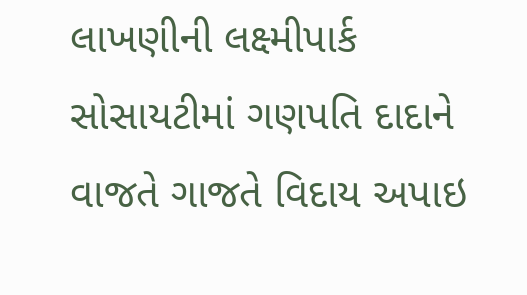લાખણીની લક્ષ્મીપાર્ક સોસાયટીમાં ગણપતિ દાદાને વાજતે ગાજતે વિદાય અપાઇ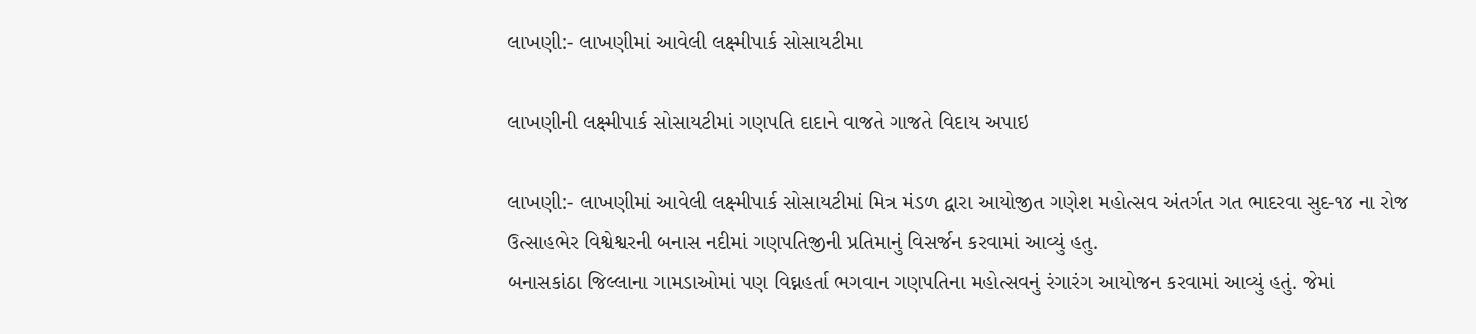લાખણી:- લાખણીમાં આવેલી લક્ષ્મીપાર્ક સોસાયટીમા

લાખણીની લક્ષ્મીપાર્ક સોસાયટીમાં ગણપતિ દાદાને વાજતે ગાજતે વિદાય અપાઇ

લાખણી:- લાખણીમાં આવેલી લક્ષ્મીપાર્ક સોસાયટીમાં મિત્ર મંડળ દ્વારા આયોજીત ગણેશ મહોત્સવ અંતર્ગત ગત ભાદરવા સુદ-૧૪ ના રોજ ઉત્સાહભેર વિશ્વેશ્વરની બનાસ નદીમાં ગણપતિજીની પ્રતિમાનું વિસર્જન કરવામાં આવ્યું હતુ.
બનાસકાંઠા જિલ્લાના ગામડાઓમાં પણ વિઘ્નહર્તા ભગવાન ગણપતિના મહોત્સવનું રંગારંગ આયોજન કરવામાં આવ્યું હતું. જેમાં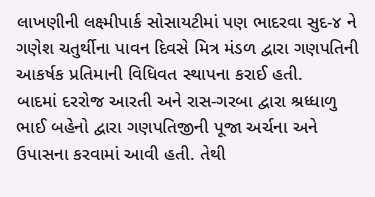લાખણીની લક્ષ્મીપાર્ક સોસાયટીમાં પણ ભાદરવા સુદ-૪ ને ગણેશ ચતુર્થીના પાવન દિવસે મિત્ર મંડળ દ્વારા ગણપતિની આકર્ષક પ્રતિમાની વિધિવત સ્થાપના કરાઈ હતી.
બાદમાં દરરોજ આરતી અને રાસ-ગરબા દ્વારા શ્રધ્ધાળુ ભાઈ બહેનો દ્વારા ગણપતિજીની પૂજા અર્ચના અને ઉપાસના કરવામાં આવી હતી. તેથી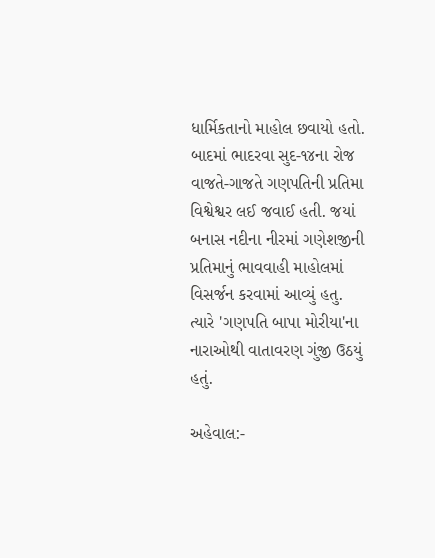ધાર્મિકતાનો માહોલ છવાયો હતો. બાદમાં ભાદરવા સુદ-૧૪ના રોજ વાજતે-ગાજતે ગણપતિની પ્રતિમા વિશ્વેશ્વર લઈ જવાઈ હતી. જયાં બનાસ નદીના નીરમાં ગણેશજીની પ્રતિમાનું ભાવવાહી માહોલમાં વિસર્જન કરવામાં આવ્યું હતુ. ત્યારે 'ગણપતિ બાપા મોરીયા'ના નારાઓથી વાતાવરણ ગુંજી ઉઠયું હતું.

અહેવાલ:-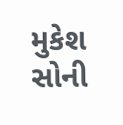મુકેશ સોની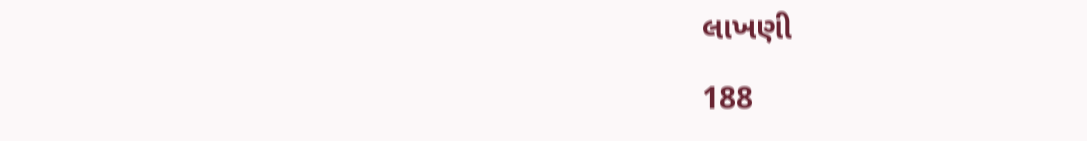લાખણી

188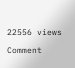22556 views

Comment